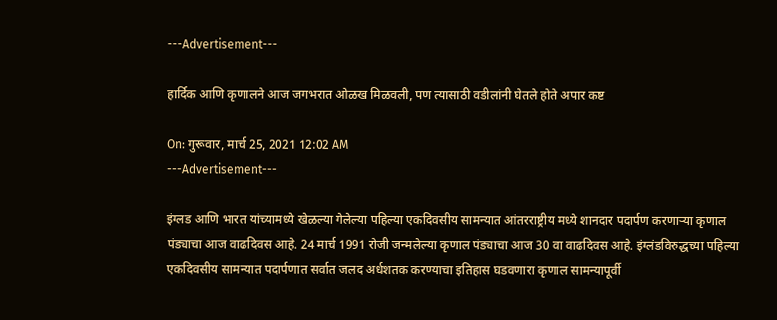---Advertisement---

हार्दिक आणि कृणालने आज जगभरात ओळख मिळवली, पण त्यासाठी वडीलांनी घेतले होते अपार कष्ट

On: गुरूवार, मार्च 25, 2021 12:02 AM
---Advertisement---

इंग्लड आणि भारत यांच्यामध्ये खेळल्या गेलेल्या पहिल्या एकदिवसीय सामन्यात आंतरराष्ट्रीय मध्ये शानदार पदार्पण करणार्‍या कृणाल पंड्याचा आज वाढदिवस आहे. 24 मार्च 1991 रोजी जन्मलेल्या कृणाल पंड्याचा आज 30 वा वाढदिवस आहे. इंग्लंडविरुद्धच्या पहिल्या एकदिवसीय सामन्यात पदार्पणात सर्वात जलद अर्धशतक करण्याचा इतिहास घडवणारा कृणाल सामन्यापूर्वी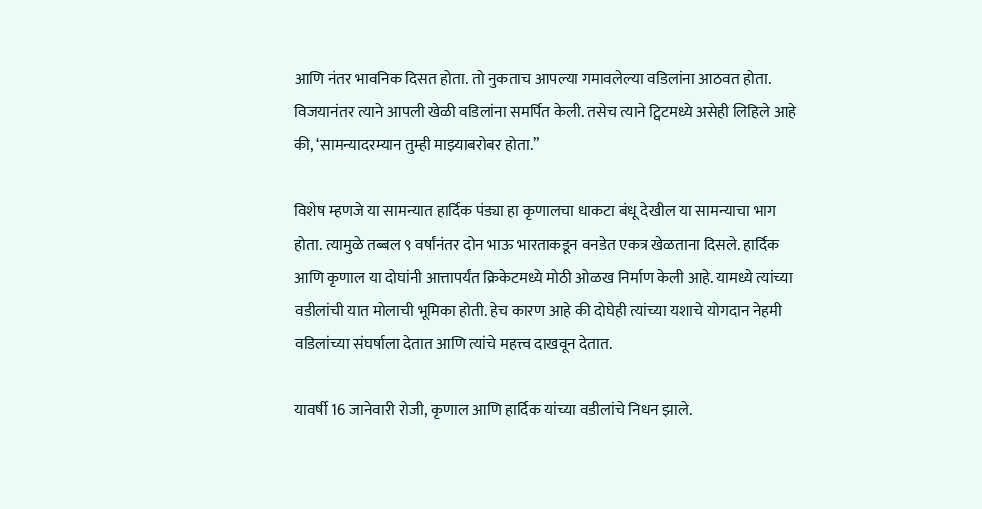आणि नंतर भावनिक दिसत होता. तो नुकताच आपल्या गमावलेल्या वडिलांना आठवत होता. विजयानंतर त्याने आपली खेळी वडिलांना समर्पित केली. तसेच त्याने ट्विटमध्ये असेही लिहिले आहे की, ‘सामन्यादरम्यान तुम्ही माझ्याबरोबर होता.”

विशेष म्हणजे या सामन्यात हार्दिक पंड्या हा कृणालचा धाकटा बंधू देखील या सामन्याचा भाग होता. त्यामुळे तब्बल ९ वर्षांनंतर दोन भाऊ भारताकडून वनडेत एकत्र खेळताना दिसले. हार्दिक आणि कृणाल या दोघांनी आत्तापर्यंत क्रिकेटमध्ये मोठी ओळख निर्माण केली आहे. यामध्ये त्यांच्या वडीलांची यात मोलाची भूमिका होती. हेच कारण आहे की दोघेही त्यांच्या यशाचे योगदान नेहमी वडिलांच्या संघर्षाला देतात आणि त्यांचे महत्त्व दाखवून देतात.

यावर्षी 16 जानेवारी रोजी, कृणाल आणि हार्दिक यांच्या वडीलांचे निधन झाले.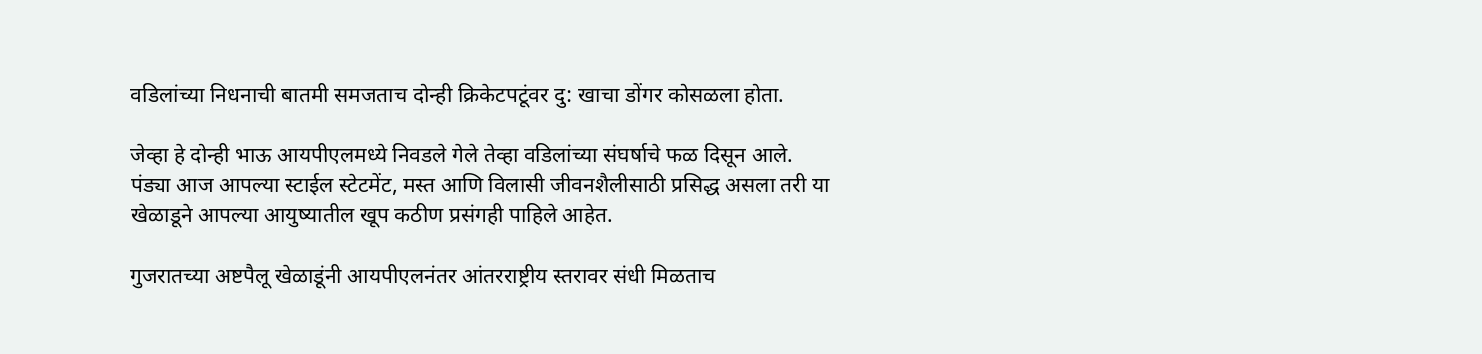वडिलांच्या निधनाची बातमी समजताच दोन्ही क्रिकेटपटूंवर दु: खाचा डोंगर कोसळला होता.

जेव्हा हे दोन्ही भाऊ आयपीएलमध्ये निवडले गेले तेव्हा वडिलांच्या संघर्षाचे फळ दिसून आले. पंड्या आज आपल्या स्टाईल स्टेटमेंट, मस्त आणि विलासी जीवनशैलीसाठी प्रसिद्ध असला तरी या खेळाडूने आपल्या आयुष्यातील खूप कठीण प्रसंगही पाहिले आहेत.

गुजरातच्या अष्टपैलू खेळाडूंनी आयपीएलनंतर आंतरराष्ट्रीय स्तरावर संधी मिळताच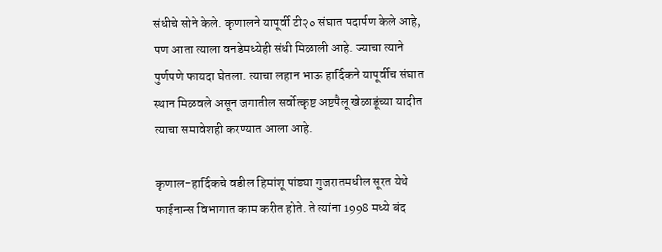संधीचे सोने केले. कृणालने यापूर्वी टी२० संघात पदार्पण केले आहे, पण आता त्याला वनडेमध्येही संधी मिळाली आहे. ज्याचा त्याने पुर्णपणे फायदा घेतला. त्याचा लहान भाऊ हार्दिकने यापूर्वीच संघात स्थान मिळवले असून जगातील सर्वोत्कृष्ट अष्टपैलू खेळाडूंच्या यादीत त्याचा समावेशही करण्यात आला आहे.

कृणाल-हार्दिकचे वडील हिमांशू पांड्या गुजरातमधील सूरत येथे फाईनान्स विभागात काम करीत होते. ते त्यांना 1998 मध्ये बंद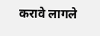करावे लागले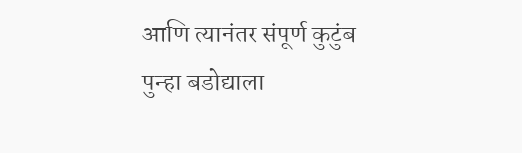आणि त्यानंतर संपूर्ण कुटुंब पुन्हा बडोद्याला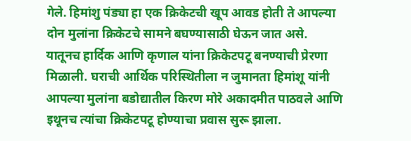गेले. हिमांशु पंड्या हा एक क्रिकेटची खूप आवड होती ते आपल्या दोन मुलांना क्रिकेटचे सामने बघण्यासाठी घेऊन जात असे. यातूनच हार्दिक आणि कृणाल यांना क्रिकेटपटू बनण्याची प्रेरणा मिळाली. घराची आर्थिक परिस्थितीला न जुमानता हिमांशू यांनी आपल्या मुलांना बडोद्यातील किरण मोरे अकादमीत पाठवले आणि इथूनच त्यांचा क्रिकेटपटू होण्याचा प्रवास सुरू झाला.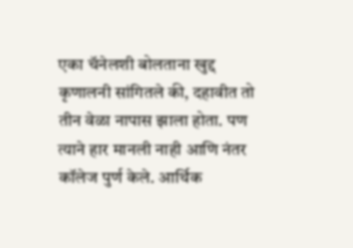एका चॅनेलशी बोलताना खुद्द कृणालनी सांगितले की, दहावीत तो तीन वेळा नापास झाला होता. पण त्याने हार मानली नाही आणि नंतर कॉलेज पुर्ण केले. आर्थिक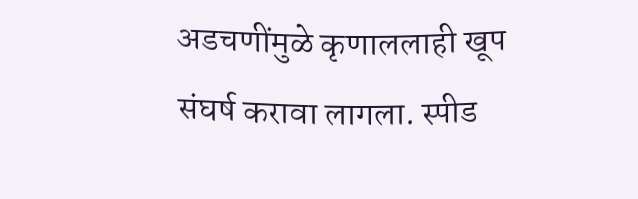अडचणींमुळे कृणाललाही खूप संघर्ष करावा लागला. स्पीड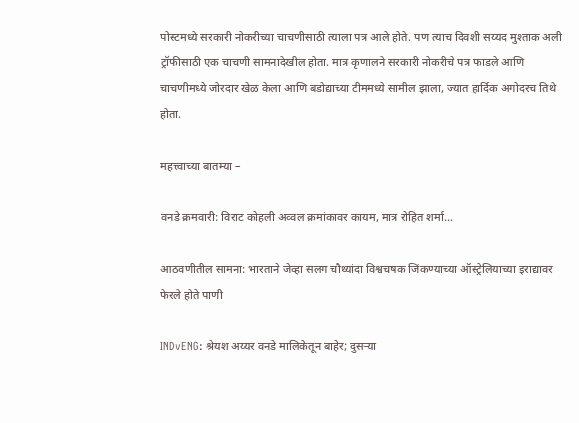पोस्टमध्ये सरकारी नोकरीच्या चाचणीसाठी त्याला पत्र आले होते. पण त्याच दिवशी सय्यद मुश्ताक अली ट्रॉफीसाठी एक चाचणी सामनादेखील होता. मात्र कृणालने सरकारी नोकरीचे पत्र फाडले आणि चाचणीमध्ये जोरदार खेळ केला आणि बडोद्याच्या टीममध्ये सामील झाला, ज्यात हार्दिक अगोदरच तिथे होता.

महत्त्वाच्या बातम्या –

वनडे क्रमवारी: विराट कोहली अव्वल क्रमांकावर कायम, मात्र रोहित शर्मा…

आठवणीतील सामना: भारताने जेव्हा सलग चौथ्यांदा विश्वचषक जिंकण्याच्या ऑस्ट्रेलियाच्या इराद्यावर फेरले होते पाणी

INDvENG: श्रेयश अय्यर वनडे मालिकेतून बाहेर; दुसऱ्या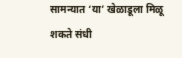सामन्यात ‘या’ खेळाडूला मिळू शकते संधी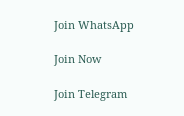Join WhatsApp

Join Now

Join Telegram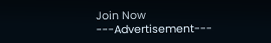Join Now
---Advertisement---